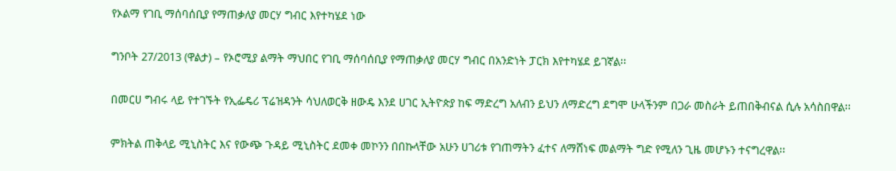የኦልማ የገቢ ማሰባሰቢያ የማጠቃለያ መርሃ ግብር እየተካሄደ ነው

ግንቦት 27/2013 (ዋልታ) – የኦሮሚያ ልማት ማህበር የገቢ ማሰባሰቢያ የማጠቃለያ መርሃ ግብር በአንድነት ፓርክ እየተካሄደ ይገኛል፡፡

በመርሀ ግብሩ ላይ የተገኙት የኢፌዴሪ ፕሬዝዳንት ሳህለወርቅ ዘውዴ እንደ ሀገር ኢትዮጵያ ከፍ ማድረግ አለብን ይህን ለማድረግ ደግሞ ሁላችንም በጋራ መስራት ይጠበቅብናል ሲሉ አሳስበዋል፡፡

ምክትል ጠቅላይ ሚኒስትር እና የውጭ ጉዳይ ሚኒስትር ደመቀ መኮንን በበኩላቸው አሁን ሀገሪቱ የገጠማትን ፈተና ለማሸነፍ መልማት ግድ የሚለን ጊዜ መሆኑን ተናግረዋል፡፡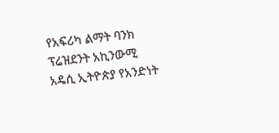የአፍሪካ ልማት ባንክ ፕሬዝደንት አኪንውሚ አዴሲ ኢትዮጵያ የአንድነት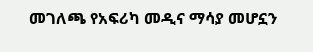መገለጫ የአፍሪካ መዲና ማሳያ መሆኗን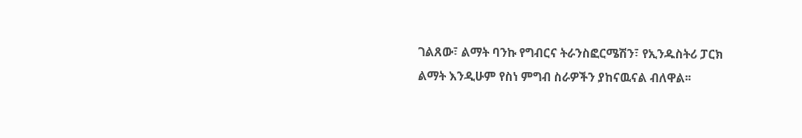ገልጸው፣ ልማት ባንኩ የግብርና ትራንስፎርሜሽን፣ የኢንዱስትሪ ፓርክ ልማት እንዲሁም የስነ ምግብ ስራዎችን ያከናዉናል ብለዋል፡፡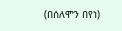(በሰለሞን በየነ)